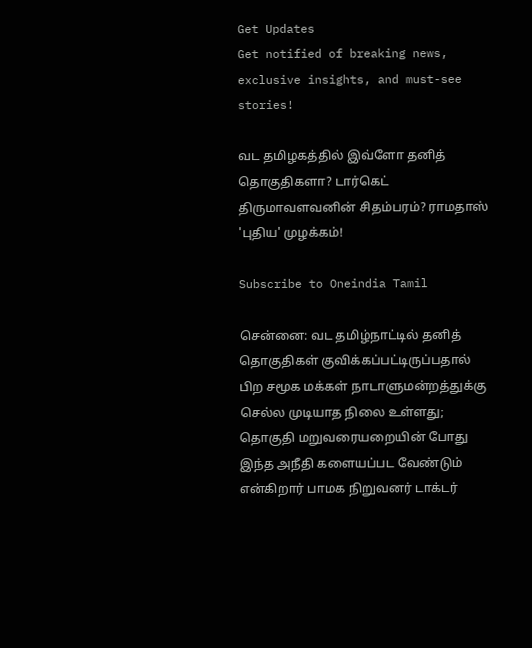Get Updates
Get notified of breaking news, exclusive insights, and must-see stories!

வட தமிழகத்தில் இவ்ளோ தனித் தொகுதிகளா? டார்கெட் திருமாவளவனின் சிதம்பரம்? ராமதாஸ் 'புதிய' முழக்கம்!

Subscribe to Oneindia Tamil

சென்னை: வட தமிழ்நாட்டில் தனித் தொகுதிகள் குவிக்கப்பட்டிருப்பதால் பிற சமூக மக்கள் நாடாளுமன்றத்துக்கு செல்ல முடியாத நிலை உள்ளது; தொகுதி மறுவரையறையின் போது இந்த அநீதி களையப்பட வேண்டும் என்கிறார் பாமக நிறுவனர் டாக்டர்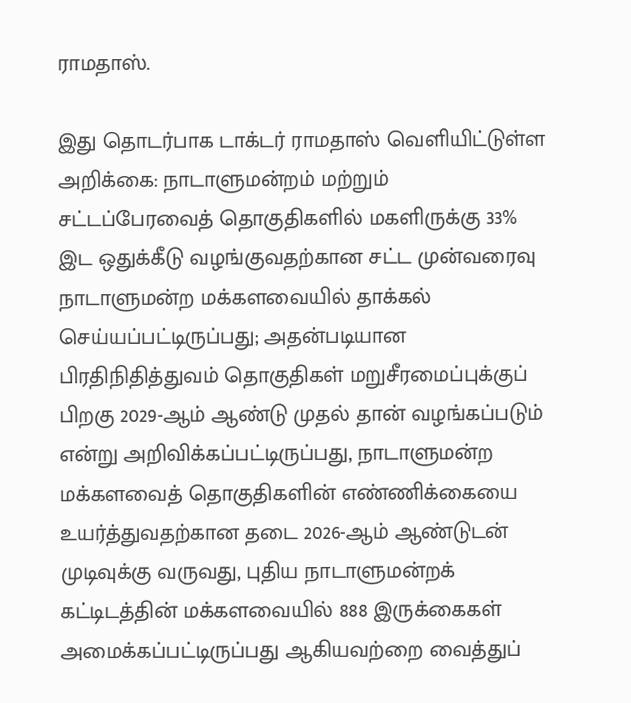ராமதாஸ்.

இது தொடர்பாக டாக்டர் ராமதாஸ் வெளியிட்டுள்ள அறிக்கை: நாடாளுமன்றம் மற்றும் சட்டப்பேரவைத் தொகுதிகளில் மகளிருக்கு 33% இட ஒதுக்கீடு வழங்குவதற்கான சட்ட முன்வரைவு நாடாளுமன்ற மக்களவையில் தாக்கல் செய்யப்பட்டிருப்பது; அதன்படியான பிரதிநிதித்துவம் தொகுதிகள் மறுசீரமைப்புக்குப் பிறகு 2029-ஆம் ஆண்டு முதல் தான் வழங்கப்படும் என்று அறிவிக்கப்பட்டிருப்பது, நாடாளுமன்ற மக்களவைத் தொகுதிகளின் எண்ணிக்கையை உயர்த்துவதற்கான தடை 2026-ஆம் ஆண்டுடன் முடிவுக்கு வருவது, புதிய நாடாளுமன்றக் கட்டிடத்தின் மக்களவையில் 888 இருக்கைகள் அமைக்கப்பட்டிருப்பது ஆகியவற்றை வைத்துப்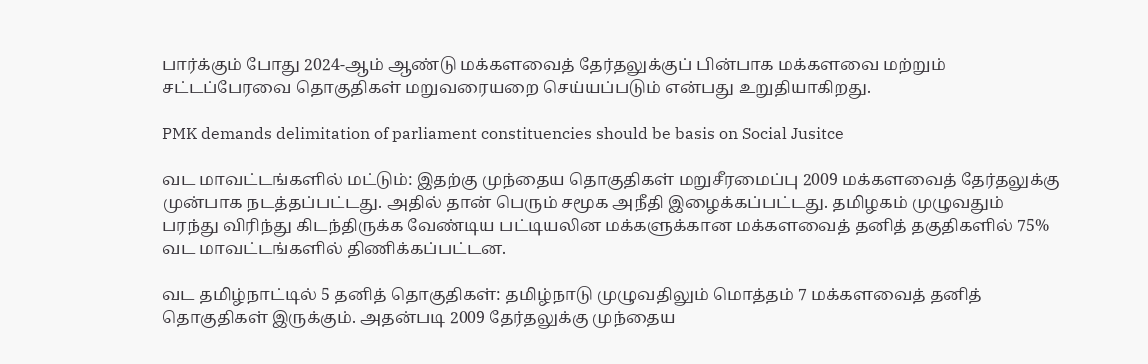பார்க்கும் போது 2024-ஆம் ஆண்டு மக்களவைத் தேர்தலுக்குப் பின்பாக மக்களவை மற்றும் சட்டப்பேரவை தொகுதிகள் மறுவரையறை செய்யப்படும் என்பது உறுதியாகிறது.

PMK demands delimitation of parliament constituencies should be basis on Social Jusitce

வட மாவட்டங்களில் மட்டும்: இதற்கு முந்தைய தொகுதிகள் மறுசீரமைப்பு 2009 மக்களவைத் தேர்தலுக்கு முன்பாக நடத்தப்பட்டது. அதில் தான் பெரும் சமூக அநீதி இழைக்கப்பட்டது. தமிழகம் முழுவதும் பரந்து விரிந்து கிடந்திருக்க வேண்டிய பட்டியலின மக்களுக்கான மக்களவைத் தனித் தகுதிகளில் 75% வட மாவட்டங்களில் திணிக்கப்பட்டன.

வட தமிழ்நாட்டில் 5 தனித் தொகுதிகள்: தமிழ்நாடு முழுவதிலும் மொத்தம் 7 மக்களவைத் தனித் தொகுதிகள் இருக்கும். அதன்படி 2009 தேர்தலுக்கு முந்தைய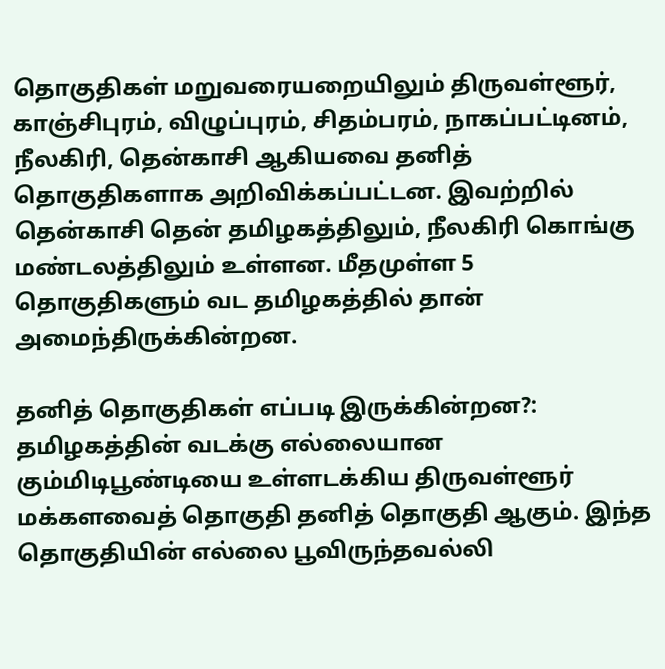தொகுதிகள் மறுவரையறையிலும் திருவள்ளூர், காஞ்சிபுரம், விழுப்புரம், சிதம்பரம், நாகப்பட்டினம், நீலகிரி, தென்காசி ஆகியவை தனித் தொகுதிகளாக அறிவிக்கப்பட்டன. இவற்றில் தென்காசி தென் தமிழகத்திலும், நீலகிரி கொங்கு மண்டலத்திலும் உள்ளன. மீதமுள்ள 5 தொகுதிகளும் வட தமிழகத்தில் தான் அமைந்திருக்கின்றன.

தனித் தொகுதிகள் எப்படி இருக்கின்றன?: தமிழகத்தின் வடக்கு எல்லையான கும்மிடிபூண்டியை உள்ளடக்கிய திருவள்ளூர் மக்களவைத் தொகுதி தனித் தொகுதி ஆகும். இந்த தொகுதியின் எல்லை பூவிருந்தவல்லி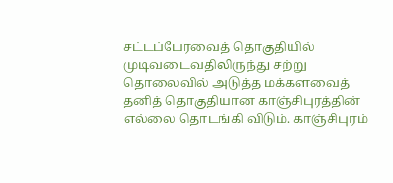சட்டப்பேரவைத் தொகுதியில் முடிவடைவதிலிருந்து சற்று தொலைவில் அடுத்த மக்களவைத் தனித் தொகுதியான காஞ்சிபுரத்தின் எல்லை தொடங்கி விடும். காஞ்சிபுரம்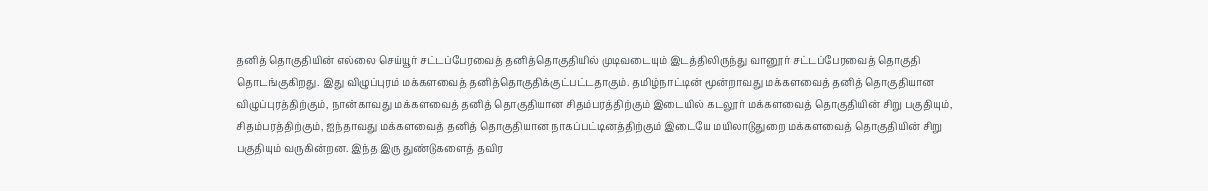தனித் தொகுதியின் எல்லை செய்யூர் சட்டப்பேரவைத் தனித்தொகுதியில் முடிவடையும் இடத்திலிருந்து வானூர் சட்டப்பேரவைத் தொகுதி தொடங்குகிறது. இது விழுப்புரம் மக்களவைத் தனித்தொகுதிக்குட்பட்டதாகும். தமிழ்நாட்டின் மூன்றாவது மக்களவைத் தனித் தொகுதியான விழுப்புரத்திற்கும், நான்காவது மக்களவைத் தனித் தொகுதியான சிதம்பரத்திற்கும் இடையில் கடலூர் மக்களவைத் தொகுதியின் சிறு பகுதியும், சிதம்பரத்திற்கும், ஐந்தாவது மக்களவைத் தனித் தொகுதியான நாகப்பட்டினத்திற்கும் இடையே மயிலாடுதுறை மக்களவைத் தொகுதியின் சிறு பகுதியும் வருகின்றன. இந்த இரு துண்டுகளைத் தவிர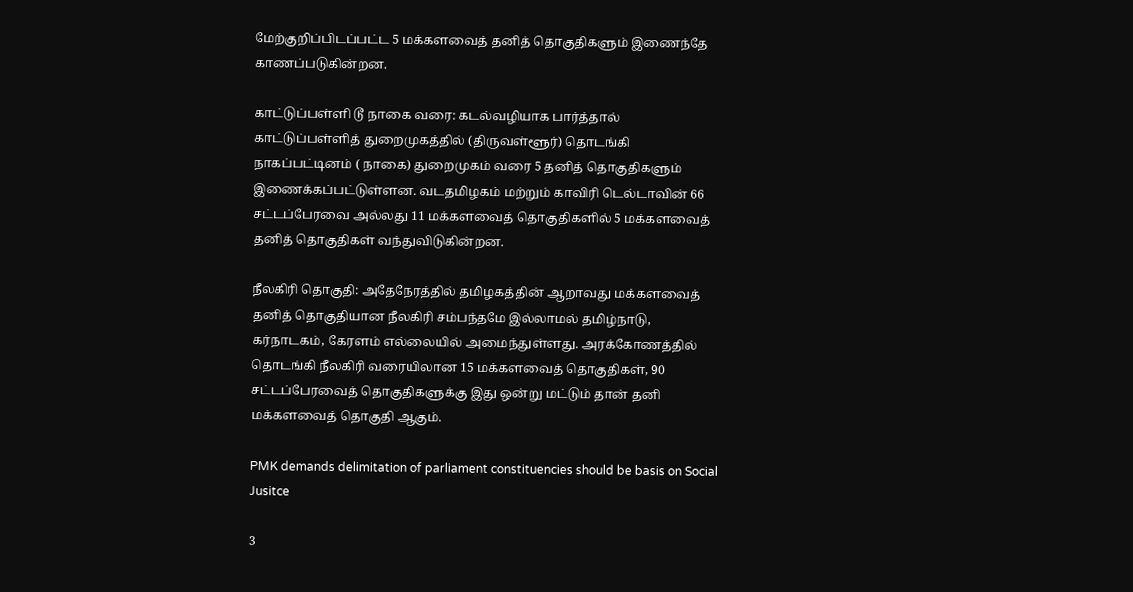மேற்குறிப்பிடப்பட்ட 5 மக்களவைத் தனித் தொகுதிகளும் இணைந்தே காணப்படுகின்றன.

காட்டுப்பள்ளி டூ நாகை வரை: கடல்வழியாக பார்த்தால் காட்டுப்பள்ளித் துறைமுகத்தில் (திருவள்ளூர்) தொடங்கி நாகப்பட்டினம் ( நாகை) துறைமுகம் வரை 5 தனித் தொகுதிகளும் இணைக்கப்பட்டுள்ளன. வடதமிழகம் மற்றும் காவிரி டெல்டாவின் 66 சட்டப்பேரவை அல்லது 11 மக்களவைத் தொகுதிகளில் 5 மக்களவைத் தனித் தொகுதிகள் வந்துவிடுகின்றன.

நீலகிரி தொகுதி: அதேநேரத்தில் தமிழகத்தின் ஆறாவது மக்களவைத் தனித் தொகுதியான நீலகிரி சம்பந்தமே இல்லாமல் தமிழ்நாடு, கர்நாடகம், கேரளம் எல்லையில் அமைந்துள்ளது. அரக்கோணத்தில் தொடங்கி நீலகிரி வரையிலான 15 மக்களவைத் தொகுதிகள், 90 சட்டப்பேரவைத் தொகுதிகளுக்கு இது ஒன்று மட்டும் தான் தனி மக்களவைத் தொகுதி ஆகும்.

PMK demands delimitation of parliament constituencies should be basis on Social Jusitce

3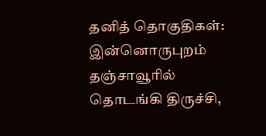தனித் தொகுதிகள்: இன்னொருபுறம் தஞ்சாவூரில் தொடங்கி திருச்சி,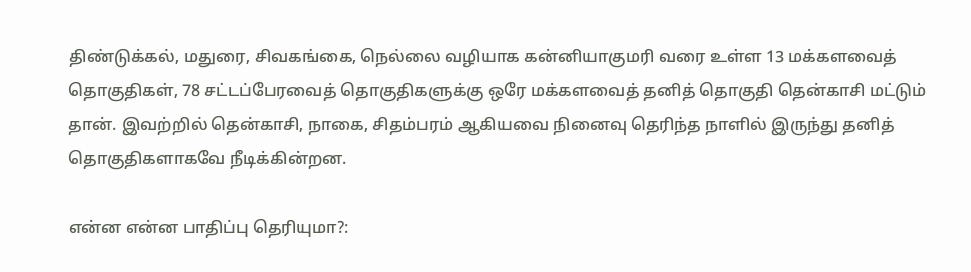திண்டுக்கல், மதுரை, சிவகங்கை, நெல்லை வழியாக கன்னியாகுமரி வரை உள்ள 13 மக்களவைத் தொகுதிகள், 78 சட்டப்பேரவைத் தொகுதிகளுக்கு ஒரே மக்களவைத் தனித் தொகுதி தென்காசி மட்டும் தான். இவற்றில் தென்காசி, நாகை, சிதம்பரம் ஆகியவை நினைவு தெரிந்த நாளில் இருந்து தனித் தொகுதிகளாகவே நீடிக்கின்றன.

என்ன என்ன பாதிப்பு தெரியுமா?: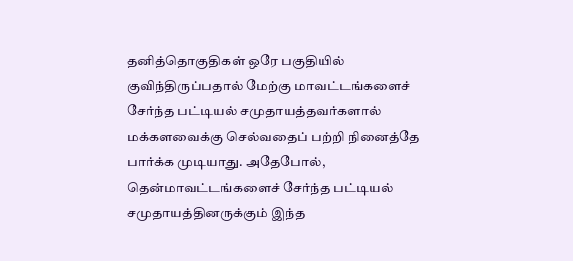தனித்தொகுதிகள் ஒரே பகுதியில் குவிந்திருப்பதால் மேற்கு மாவட்டங்களைச் சேர்ந்த பட்டியல் சமுதாயத்தவர்களால் மக்களவைக்கு செல்வதைப் பற்றி நினைத்தே பார்க்க முடியாது. அதேபோல், தென்மாவட்டங்களைச் சேர்ந்த பட்டியல் சமுதாயத்தினருக்கும் இந்த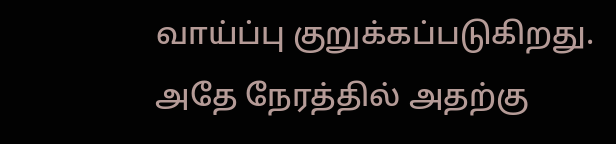வாய்ப்பு குறுக்கப்படுகிறது. அதே நேரத்தில் அதற்கு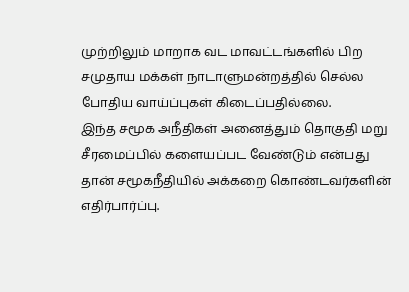முற்றிலும் மாறாக வட மாவட்டங்களில் பிற சமுதாய மக்கள் நாடாளுமன்றத்தில் செல்ல போதிய வாய்ப்புகள் கிடைப்பதில்லை.
இந்த சமூக அநீதிகள் அனைத்தும் தொகுதி மறு சீரமைப்பில் களையப்பட வேண்டும் என்பது தான் சமூகநீதியில் அக்கறை கொண்டவர்களின் எதிர்பார்ப்பு.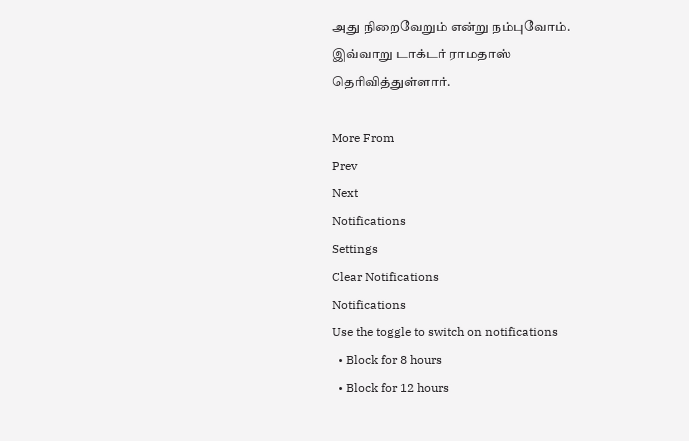அது நிறைவேறும் என்று நம்புவோம். இவ்வாறு டாக்டர் ராமதாஸ் தெரிவித்துள்ளார்.

More From
Prev
Next
Notifications
Settings
Clear Notifications
Notifications
Use the toggle to switch on notifications
  • Block for 8 hours
  • Block for 12 hours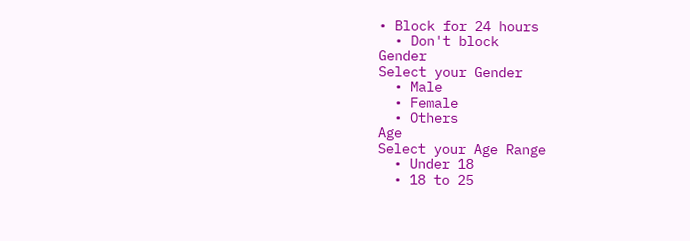• Block for 24 hours
  • Don't block
Gender
Select your Gender
  • Male
  • Female
  • Others
Age
Select your Age Range
  • Under 18
  • 18 to 25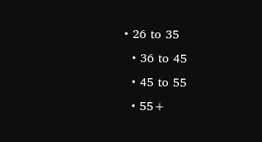• 26 to 35
  • 36 to 45
  • 45 to 55
  • 55+